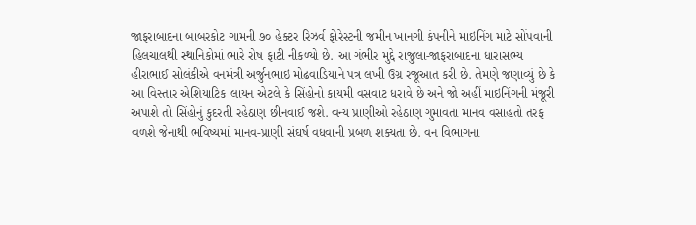જાફરાબાદના બાબરકોટ ગામની ૭૦ હેક્ટર રિઝર્વ ફોરેસ્ટની જમીન ખાનગી કંપનીને માઇનિંગ માટે સોંપવાની હિલચાલથી સ્થાનિકોમાં ભારે રોષ ફાટી નીકળ્યો છે. આ ગંભીર મુદ્દે રાજુલા-જાફરાબાદના ધારાસભ્ય હીરાભાઈ સોલંકીએ વનમંત્રી અર્જુનભાઇ મોઢવાડિયાને પત્ર લખી ઉગ્ર રજૂઆત કરી છે. તેમણે જણાવ્યું છે કે આ વિસ્તાર એશિયાટિક લાયન એટલે કે સિંહોનો કાયમી વસવાટ ધરાવે છે અને જો અહીં માઇનિંગની મંજૂરી અપાશે તો સિંહોનું કુદરતી રહેઠાણ છીનવાઈ જશે. વન્ય પ્રાણીઓ રહેઠાણ ગુમાવતા માનવ વસાહતો તરફ વળશે જેનાથી ભવિષ્યમાં માનવ-પ્રાણી સંઘર્ષ વધવાની પ્રબળ શક્યતા છે. વન વિભાગના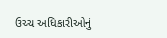ઉચ્ચ અધિકારીઓનું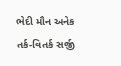ભેદી મૌન અનેક તર્ક-વિતર્ક સર્જી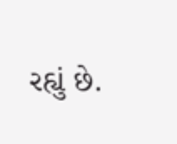રહ્યું છે.